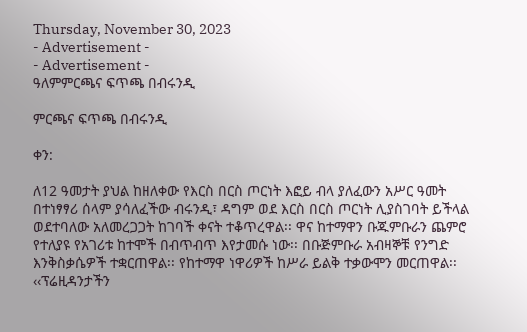Thursday, November 30, 2023
- Advertisement -
- Advertisement -
ዓለምምርጫና ፍጥጫ በብሩንዲ

ምርጫና ፍጥጫ በብሩንዲ

ቀን:

ለ12 ዓመታት ያህል ከዘለቀው የእርስ በርስ ጦርነት እፎይ ብላ ያለፈውን አሥር ዓመት በተነፃፃሪ ሰላም ያሳለፈችው ብሩንዲ፣ ዳግም ወደ እርስ በርስ ጦርነት ሊያስገባት ይችላል ወደተባለው አለመረጋጋት ከገባች ቀናት ተቆጥረዋል፡፡ ዋና ከተማዋን ቡጁምቡራን ጨምሮ የተለያዩ የአገሪቱ ከተሞች በብጥብጥ እየታመሱ ነው፡፡ በቡጅምቡራ አብዛኞቹ የንግድ እንቅስቃሴዎች ተቋርጠዋል፡፡ የከተማዋ ነዋሪዎች ከሥራ ይልቅ ተቃውሞን መርጠዋል፡፡ ‹‹ፕሬዚዳንታችን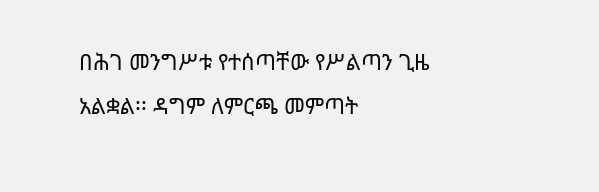በሕገ መንግሥቱ የተሰጣቸው የሥልጣን ጊዜ አልቋል፡፡ ዳግም ለምርጫ መምጣት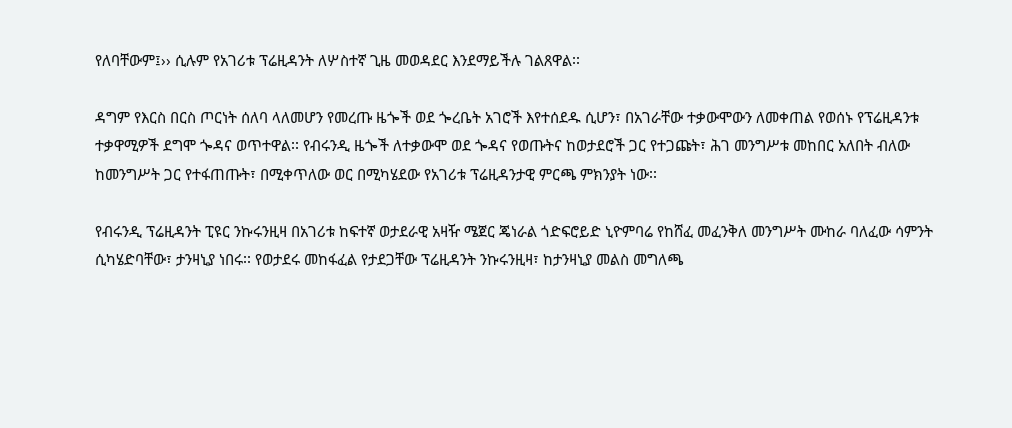የለባቸውም፤›› ሲሉም የአገሪቱ ፕሬዚዳንት ለሦስተኛ ጊዜ መወዳደር እንደማይችሉ ገልጸዋል፡፡

ዳግም የእርስ በርስ ጦርነት ሰለባ ላለመሆን የመረጡ ዜጐች ወደ ጐረቤት አገሮች እየተሰደዱ ሲሆን፣ በአገራቸው ተቃውሞውን ለመቀጠል የወሰኑ የፕሬዚዳንቱ ተቃዋሚዎች ደግሞ ጐዳና ወጥተዋል፡፡ የብሩንዲ ዜጐች ለተቃውሞ ወደ ጐዳና የወጡትና ከወታደሮች ጋር የተጋጩት፣ ሕገ መንግሥቱ መከበር አለበት ብለው ከመንግሥት ጋር የተፋጠጡት፣ በሚቀጥለው ወር በሚካሄደው የአገሪቱ ፕሬዚዳንታዊ ምርጫ ምክንያት ነው፡፡

የብሩንዲ ፕሬዚዳንት ፒዩር ንኩሩንዚዛ በአገሪቱ ከፍተኛ ወታደራዊ አዛዥ ሜጀር ጄነራል ጎድፍሮይድ ኒዮምባሬ የከሸፈ መፈንቅለ መንግሥት ሙከራ ባለፈው ሳምንት ሲካሄድባቸው፣ ታንዛኒያ ነበሩ፡፡ የወታደሩ መከፋፈል የታደጋቸው ፕሬዚዳንት ንኩሩንዚዛ፣ ከታንዛኒያ መልስ መግለጫ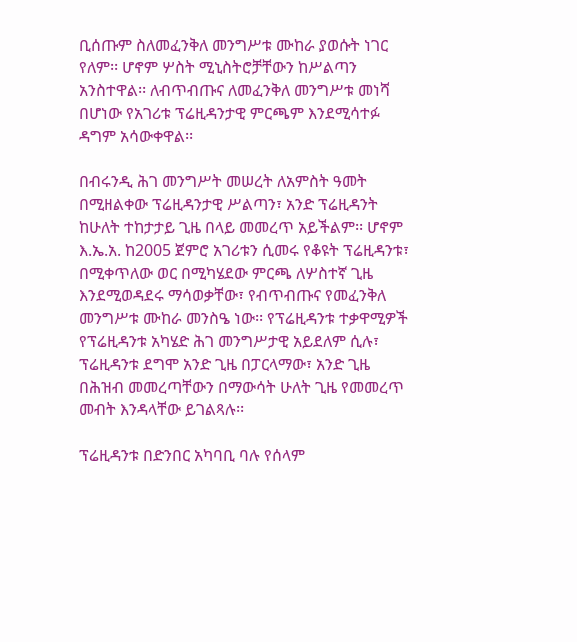ቢሰጡም ስለመፈንቅለ መንግሥቱ ሙከራ ያወሱት ነገር የለም፡፡ ሆኖም ሦስት ሚኒስትሮቻቸውን ከሥልጣን አንስተዋል፡፡ ለብጥብጡና ለመፈንቅለ መንግሥቱ መነሻ በሆነው የአገሪቱ ፕሬዚዳንታዊ ምርጫም እንደሚሳተፉ ዳግም አሳውቀዋል፡፡

በብሩንዲ ሕገ መንግሥት መሠረት ለአምስት ዓመት በሚዘልቀው ፕሬዚዳንታዊ ሥልጣን፣ አንድ ፕሬዚዳንት ከሁለት ተከታታይ ጊዜ በላይ መመረጥ አይችልም፡፡ ሆኖም እ.ኤ.አ. ከ2005 ጀምሮ አገሪቱን ሲመሩ የቆዩት ፕሬዚዳንቱ፣ በሚቀጥለው ወር በሚካሄደው ምርጫ ለሦስተኛ ጊዜ እንደሚወዳደሩ ማሳወቃቸው፣ የብጥብጡና የመፈንቅለ መንግሥቱ ሙከራ መንስዔ ነው፡፡ የፕሬዚዳንቱ ተቃዋሚዎች የፕሬዚዳንቱ አካሄድ ሕገ መንግሥታዊ አይደለም ሲሉ፣ ፕሬዚዳንቱ ደግሞ አንድ ጊዜ በፓርላማው፣ አንድ ጊዜ በሕዝብ መመረጣቸውን በማውሳት ሁለት ጊዜ የመመረጥ መብት እንዳላቸው ይገልጻሉ፡፡

ፕሬዚዳንቱ በድንበር አካባቢ ባሉ የሰላም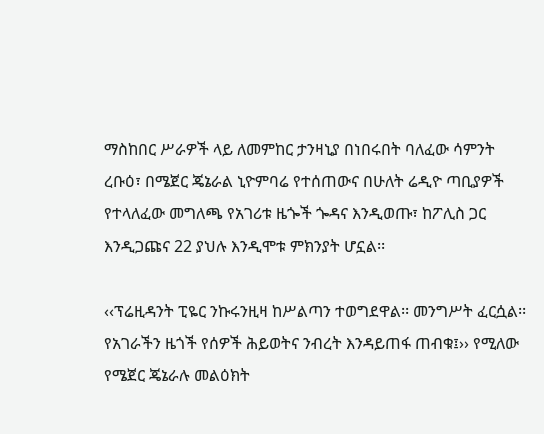ማስከበር ሥራዎች ላይ ለመምከር ታንዛኒያ በነበሩበት ባለፈው ሳምንት ረቡዕ፣ በሜጀር ጄኔራል ኒዮምባሬ የተሰጠውና በሁለት ሬዲዮ ጣቢያዎች የተላለፈው መግለጫ የአገሪቱ ዜጐች ጐዳና እንዲወጡ፣ ከፖሊስ ጋር እንዲጋጩና 22 ያህሉ እንዲሞቱ ምክንያት ሆኗል፡፡

‹‹ፕሬዚዳንት ፒዬር ንኩሩንዚዛ ከሥልጣን ተወግደዋል፡፡ መንግሥት ፈርሷል፡፡ የአገራችን ዜጎች የሰዎች ሕይወትና ንብረት እንዳይጠፋ ጠብቁ፤›› የሚለው የሜጀር ጄኔራሉ መልዕክት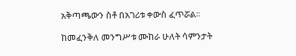አቅጣጫውን ስቶ በአገሪቱ ቀውስ ፈጥሯል፡፡

ከመፈንቅለ መንግሥቱ ሙከራ ሁለት ሳምንታት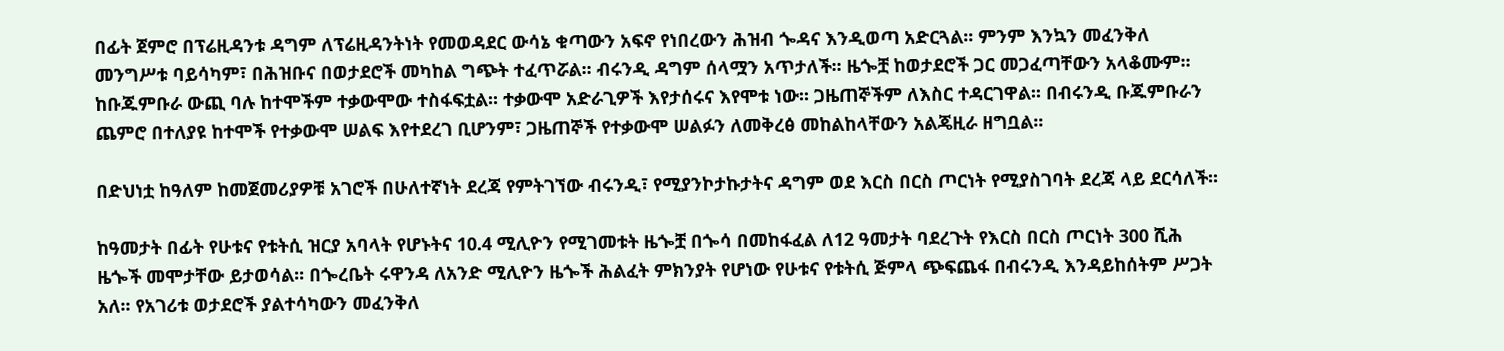በፊት ጀምሮ በፕሬዚዳንቱ ዳግም ለፕሬዚዳንትነት የመወዳደር ውሳኔ ቁጣውን አፍኖ የነበረውን ሕዝብ ጐዳና እንዲወጣ አድርጓል፡፡ ምንም እንኳን መፈንቅለ መንግሥቱ ባይሳካም፣ በሕዝቡና በወታደሮች መካከል ግጭት ተፈጥሯል፡፡ ብሩንዲ ዳግም ሰላሟን አጥታለች፡፡ ዜጐቿ ከወታደሮች ጋር መጋፈጣቸውን አላቆሙም፡፡ ከቡጁምቡራ ውጪ ባሉ ከተሞችም ተቃውሞው ተስፋፍቷል፡፡ ተቃውሞ አድራጊዎች እየታሰሩና እየሞቱ ነው፡፡ ጋዜጠኞችም ለእስር ተዳርገዋል፡፡ በብሩንዲ ቡጁምቡራን ጨምሮ በተለያዩ ከተሞች የተቃውሞ ሠልፍ እየተደረገ ቢሆንም፣ ጋዜጠኞች የተቃውሞ ሠልፉን ለመቅረፅ መከልከላቸውን አልጄዚራ ዘግቧል፡፡

በድህነቷ ከዓለም ከመጀመሪያዎቹ አገሮች በሁለተኛነት ደረጃ የምትገኘው ብሩንዲ፣ የሚያንኮታኩታትና ዳግም ወደ እርስ በርስ ጦርነት የሚያስገባት ደረጃ ላይ ደርሳለች፡፡

ከዓመታት በፊት የሁቱና የቱትሲ ዝርያ አባላት የሆኑትና 10.4 ሚሊዮን የሚገመቱት ዜጐቿ በጐሳ በመከፋፈል ለ12 ዓመታት ባደረጉት የእርስ በርስ ጦርነት 300 ሺሕ ዜጐች መሞታቸው ይታወሳል፡፡ በጐረቤት ሩዋንዳ ለአንድ ሚሊዮን ዜጐች ሕልፈት ምክንያት የሆነው የሁቱና የቱትሲ ጅምላ ጭፍጨፋ በብሩንዲ እንዳይከሰትም ሥጋት አለ፡፡ የአገሪቱ ወታደሮች ያልተሳካውን መፈንቅለ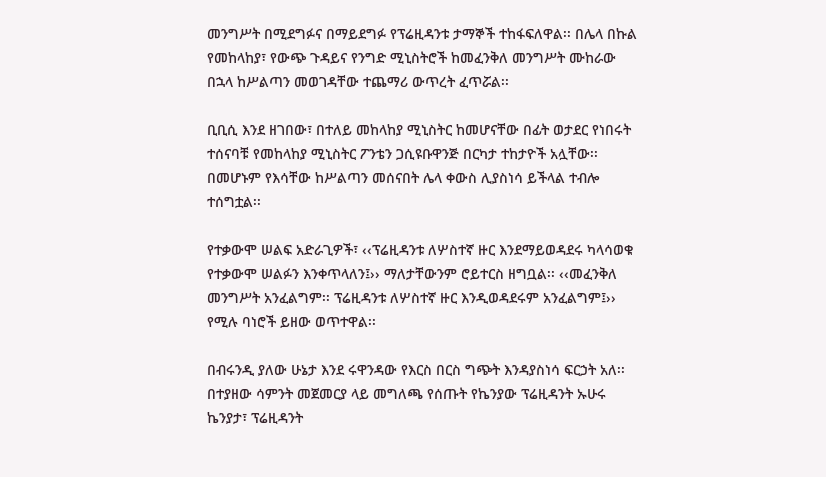መንግሥት በሚደግፉና በማይደግፉ የፕሬዚዳንቱ ታማኞች ተከፋፍለዋል፡፡ በሌላ በኩል የመከላከያ፣ የውጭ ጉዳይና የንግድ ሚኒስትሮች ከመፈንቅለ መንግሥት ሙከራው በኋላ ከሥልጣን መወገዳቸው ተጨማሪ ውጥረት ፈጥሯል፡፡

ቢቢሲ እንደ ዘገበው፣ በተለይ መከላከያ ሚኒስትር ከመሆናቸው በፊት ወታደር የነበሩት ተሰናባቹ የመከላከያ ሚኒስትር ፖንቴን ጋሲዩቡዋንጅ በርካታ ተከታዮች አሏቸው፡፡ በመሆኑም የእሳቸው ከሥልጣን መሰናበት ሌላ ቀውስ ሊያስነሳ ይችላል ተብሎ ተሰግቷል፡፡

የተቃውሞ ሠልፍ አድራጊዎች፣ ‹‹ፕሬዚዳንቱ ለሦስተኛ ዙር እንደማይወዳደሩ ካላሳወቁ የተቃውሞ ሠልፉን እንቀጥላለን፤›› ማለታቸውንም ሮይተርስ ዘግቧል፡፡ ‹‹መፈንቅለ መንግሥት አንፈልግም፡፡ ፕሬዚዳንቱ ለሦስተኛ ዙር እንዲወዳደሩም አንፈልግም፤›› የሚሉ ባነሮች ይዘው ወጥተዋል፡፡

በብሩንዲ ያለው ሁኔታ እንደ ሩዋንዳው የእርስ በርስ ግጭት እንዳያስነሳ ፍርኃት አለ፡፡ በተያዘው ሳምንት መጀመርያ ላይ መግለጫ የሰጡት የኬንያው ፕሬዚዳንት ኡሁሩ ኬንያታ፣ ፕሬዚዳንት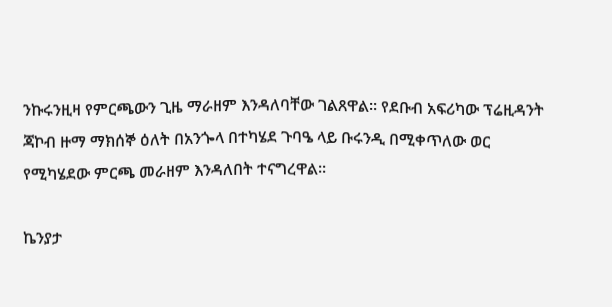ንኩሩንዚዛ የምርጫውን ጊዜ ማራዘም እንዳለባቸው ገልጸዋል፡፡ የደቡብ አፍሪካው ፕሬዚዳንት ጃኮብ ዙማ ማክሰኞ ዕለት በአንጐላ በተካሄደ ጉባዔ ላይ ቡሩንዲ በሚቀጥለው ወር የሚካሄደው ምርጫ መራዘም እንዳለበት ተናግረዋል፡፡

ኬንያታ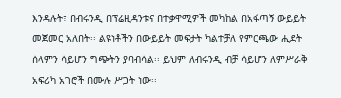እንዳሉት፣ በብሩንዲ በፕሬዚዳንቱና በተቃዋሚዎች መካከል በአፋጣኝ ውይይት መጀመር አለበት፡፡ ልዩነቶችን በውይይት መፍታት ካልተቻለ የምርጫው ሒደት ሰላምን ሳይሆን ግጭትን ያባብሳል፡፡ ይህም ለብሩንዲ ብቻ ሳይሆን ለምሥራቅ አፍሪካ አገሮች በሙሉ ሥጋት ነው፡፡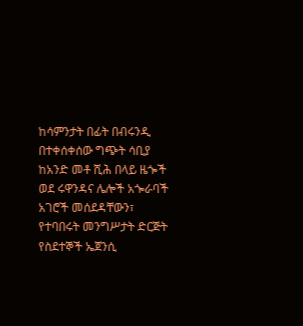ከሳምንታት በፊት በብሩንዲ በተቀሰቀሰው ግጭት ሳቢያ ከአንድ መቶ ሺሕ በላይ ዜጐች ወደ ሩዋንዳና ሌሎች አጐራባች አገሮች መሰደዳቸውን፣ የተባበሩት መንግሥታት ድርጅት የስደተኞች ኤጀንሲ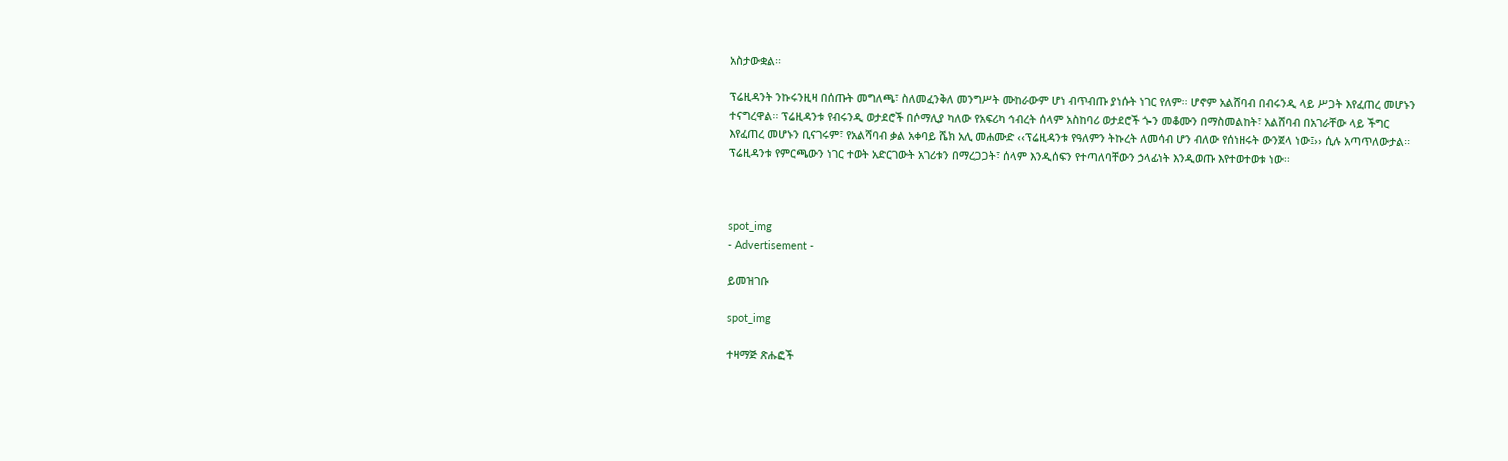አስታውቋል፡፡

ፕሬዚዳንት ንኩሩንዚዛ በሰጡት መግለጫ፣ ስለመፈንቅለ መንግሥት ሙከራውም ሆነ ብጥብጡ ያነሱት ነገር የለም፡፡ ሆኖም አልሸባብ በብሩንዲ ላይ ሥጋት እየፈጠረ መሆኑን ተናግረዋል፡፡ ፕሬዚዳንቱ የብሩንዲ ወታደሮች በሶማሊያ ካለው የአፍሪካ ኅብረት ሰላም አስከባሪ ወታደሮች ጐን መቆሙን በማስመልከት፣ አልሸባብ በአገራቸው ላይ ችግር እየፈጠረ መሆኑን ቢናገሩም፣ የአልሻባብ ቃል አቀባይ ሼክ አሊ መሐሙድ ‹‹ፕሬዚዳንቱ የዓለምን ትኩረት ለመሳብ ሆን ብለው የሰነዘሩት ውንጀላ ነው፤›› ሲሉ አጣጥለውታል፡፡ ፕሬዚዳንቱ የምርጫውን ነገር ተወት አድርገውት አገሪቱን በማረጋጋት፣ ሰላም እንዲሰፍን የተጣለባቸውን ኃላፊነት እንዲወጡ እየተወተወቱ ነው፡፡



spot_img
- Advertisement -

ይመዝገቡ

spot_img

ተዛማጅ ጽሑፎች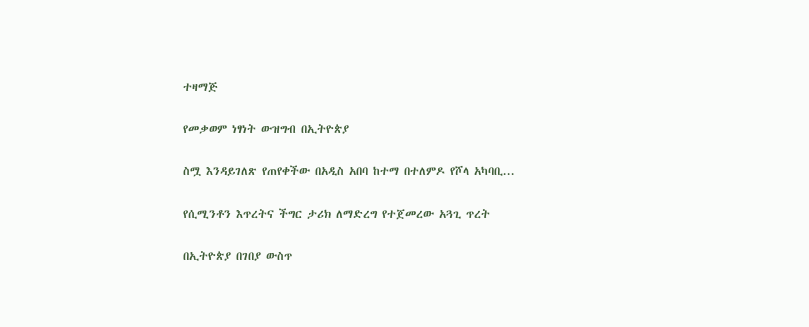ተዛማጅ

የመቃወም ነፃነት ውዝግብ በኢትዮጵያ

ስሟ እንዳይገለጽ የጠየቀችው በአዲስ አበባ ከተማ በተለምዶ የሾላ አካባቢ...

የሲሚንቶን እጥረትና ችግር ታሪክ ለማድረግ የተጀመረው አጓጊ ጥረት

በኢትዮጵያ በገበያ ውስጥ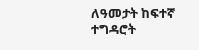ለዓመታት ከፍተኛ ተግዳሮት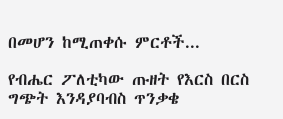በመሆን ከሚጠቀሱ ምርቶች...

የብሔር ፖለቲካው ጡዘት የእርስ በርስ ግጭት እንዳያባብስ ጥንቃቄ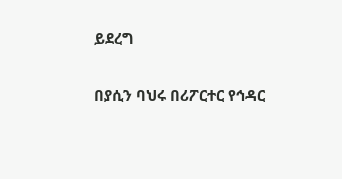ይደረግ

በያሲን ባህሩ በሪፖርተር የኅዳር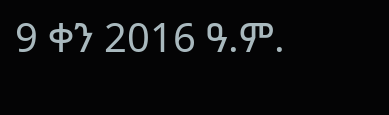9 ቀን 2016 ዓ.ም.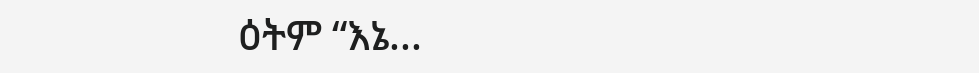ዕትም “እኔ...